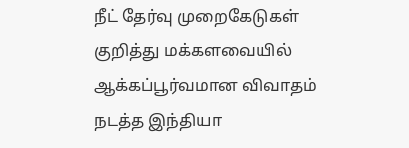நீட் தேர்வு முறைகேடுகள் குறித்து மக்களவையில் ஆக்கப்பூர்வமான விவாதம் நடத்த இந்தியா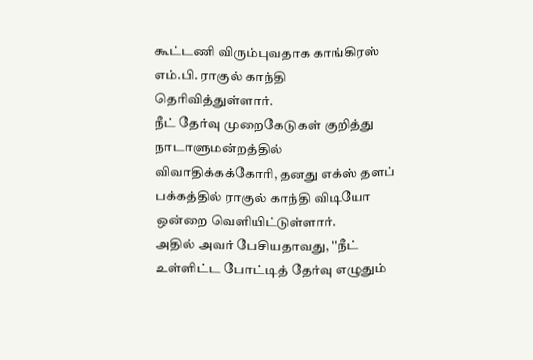கூட்டணி விரும்புவதாக காங்கிரஸ் எம்.பி. ராகுல் காந்தி தெரிவித்துள்ளார்.
நீட் தேர்வு முறைகேடுகள் குறித்து நாடாளுமன்றத்தில் விவாதிக்கக்கோரி, தனது எக்ஸ் தளப் பக்கத்தில் ராகுல் காந்தி விடியோ ஒன்றை வெளியிட்டுள்ளார்.
அதில் அவர் பேசியதாவது, ''நீட் உள்ளிட்ட போட்டித் தேர்வு எழுதும்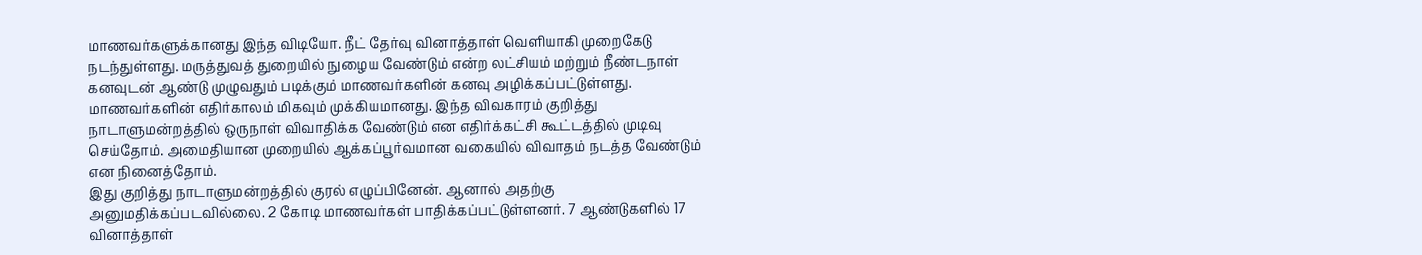மாணவர்களுக்கானது இந்த விடியோ. நீட் தேர்வு வினாத்தாள் வெளியாகி முறைகேடு நடந்துள்ளது. மருத்துவத் துறையில் நுழைய வேண்டும் என்ற லட்சியம் மற்றும் நீண்டநாள் கனவுடன் ஆண்டு முழுவதும் படிக்கும் மாணவர்களின் கனவு அழிக்கப்பட்டுள்ளது.
மாணவர்களின் எதிர்காலம் மிகவும் முக்கியமானது. இந்த விவகாரம் குறித்து நாடாளுமன்றத்தில் ஒருநாள் விவாதிக்க வேண்டும் என எதிர்க்கட்சி கூட்டத்தில் முடிவு செய்தோம். அமைதியான முறையில் ஆக்கப்பூர்வமான வகையில் விவாதம் நடத்த வேண்டும் என நினைத்தோம்.
இது குறித்து நாடாளுமன்றத்தில் குரல் எழுப்பினேன். ஆனால் அதற்கு அனுமதிக்கப்படவில்லை. 2 கோடி மாணவர்கள் பாதிக்கப்பட்டுள்ளனர். 7 ஆண்டுகளில் 17 வினாத்தாள்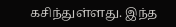கசிந்துள்ளது. இந்த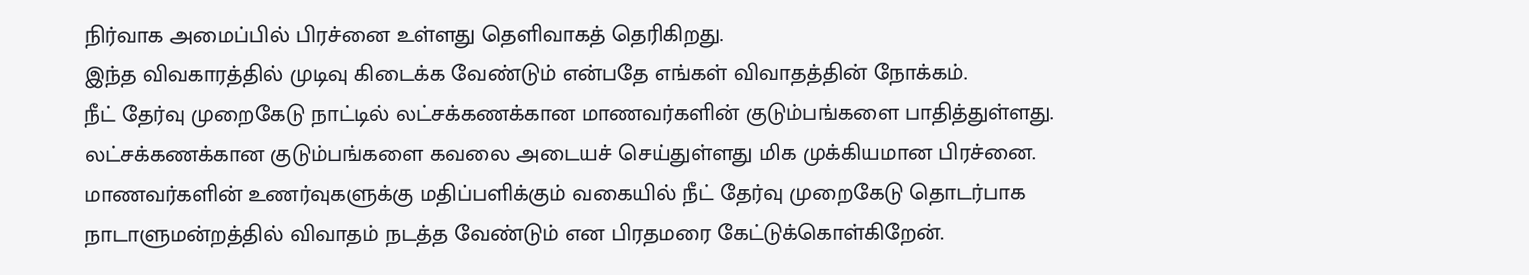நிர்வாக அமைப்பில் பிரச்னை உள்ளது தெளிவாகத் தெரிகிறது.
இந்த விவகாரத்தில் முடிவு கிடைக்க வேண்டும் என்பதே எங்கள் விவாதத்தின் நோக்கம்.
நீட் தேர்வு முறைகேடு நாட்டில் லட்சக்கணக்கான மாணவர்களின் குடும்பங்களை பாதித்துள்ளது. லட்சக்கணக்கான குடும்பங்களை கவலை அடையச் செய்துள்ளது மிக முக்கியமான பிரச்னை.
மாணவர்களின் உணர்வுகளுக்கு மதிப்பளிக்கும் வகையில் நீட் தேர்வு முறைகேடு தொடர்பாக நாடாளுமன்றத்தில் விவாதம் நடத்த வேண்டும் என பிரதமரை கேட்டுக்கொள்கிறேன்.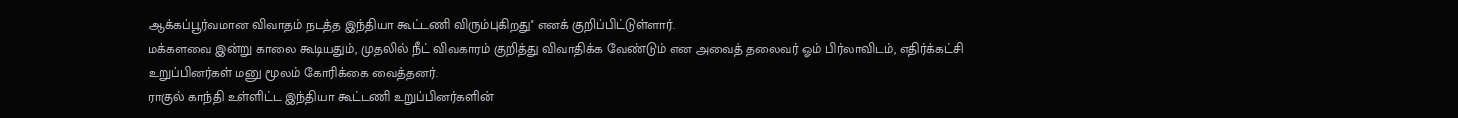ஆக்கப்பூர்வமான விவாதம் நடத்த இந்தியா கூட்டணி விரும்புகிறது'' எனக் குறிப்பிட்டுள்ளார்.
மக்களவை இன்று காலை கூடியதும், முதலில் நீட் விவகாரம் குறித்து விவாதிக்க வேண்டும் என அவைத் தலைவர் ஓம் பிர்லாவிடம், எதிர்க்கட்சி உறுப்பினர்கள் மனு மூலம் கோரிக்கை வைத்தனர்.
ராகுல் காந்தி உள்ளிட்ட இந்தியா கூட்டணி உறுப்பினர்களின்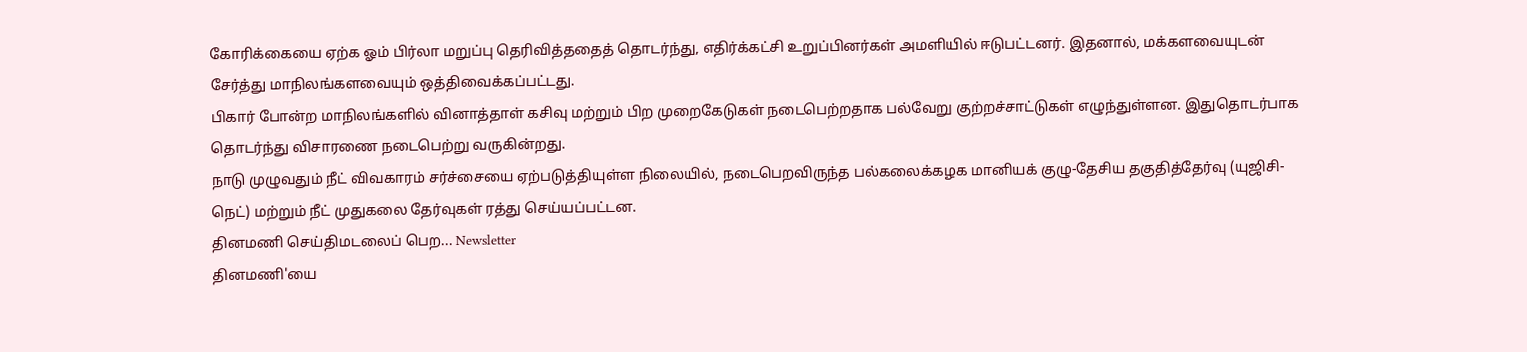கோரிக்கையை ஏற்க ஓம் பிர்லா மறுப்பு தெரிவித்ததைத் தொடர்ந்து, எதிர்க்கட்சி உறுப்பினர்கள் அமளியில் ஈடுபட்டனர். இதனால், மக்களவையுடன் சேர்த்து மாநிலங்களவையும் ஒத்திவைக்கப்பட்டது.
பிகார் போன்ற மாநிலங்களில் வினாத்தாள் கசிவு மற்றும் பிற முறைகேடுகள் நடைபெற்றதாக பல்வேறு குற்றச்சாட்டுகள் எழுந்துள்ளன. இதுதொடர்பாக தொடர்ந்து விசாரணை நடைபெற்று வருகின்றது.
நாடு முழுவதும் நீட் விவகாரம் சர்ச்சையை ஏற்படுத்தியுள்ள நிலையில், நடைபெறவிருந்த பல்கலைக்கழக மானியக் குழு-தேசிய தகுதித்தேர்வு (யுஜிசி-நெட்) மற்றும் நீட் முதுகலை தேர்வுகள் ரத்து செய்யப்பட்டன.
தினமணி செய்திமடலைப் பெற... Newsletter
தினமணி'யை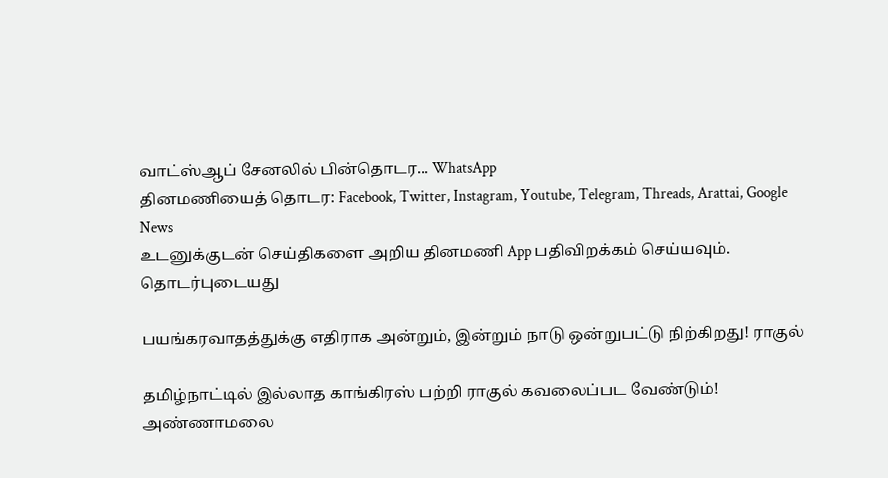வாட்ஸ்ஆப் சேனலில் பின்தொடர... WhatsApp
தினமணியைத் தொடர: Facebook, Twitter, Instagram, Youtube, Telegram, Threads, Arattai, Google News
உடனுக்குடன் செய்திகளை அறிய தினமணி App பதிவிறக்கம் செய்யவும்.
தொடர்புடையது

பயங்கரவாதத்துக்கு எதிராக அன்றும், இன்றும் நாடு ஒன்றுபட்டு நிற்கிறது! ராகுல்

தமிழ்நாட்டில் இல்லாத காங்கிரஸ் பற்றி ராகுல் கவலைப்பட வேண்டும்! அண்ணாமலை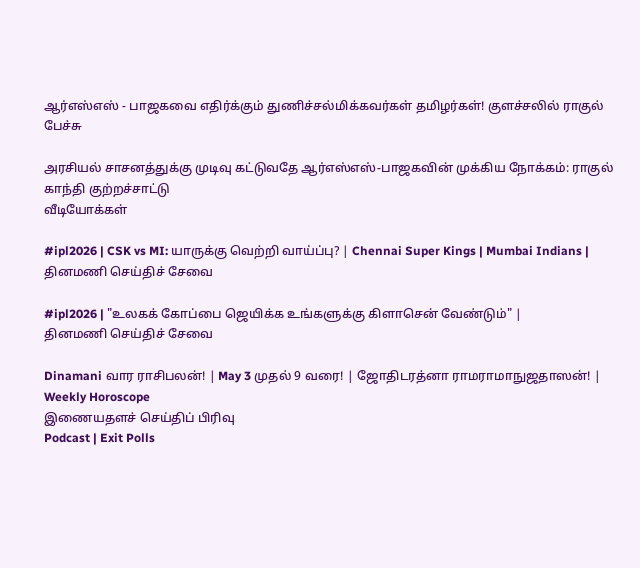ஆர்எஸ்எஸ் - பாஜகவை எதிர்க்கும் துணிச்சல்மிக்கவர்கள் தமிழர்கள்! குளச்சலில் ராகுல் பேச்சு

அரசியல் சாசனத்துக்கு முடிவு கட்டுவதே ஆர்எஸ்எஸ்-பாஜகவின் முக்கிய நோக்கம்: ராகுல் காந்தி குற்றச்சாட்டு
வீடியோக்கள்

#ipl2026 | CSK vs MI: யாருக்கு வெற்றி வாய்ப்பு? | Chennai Super Kings | Mumbai Indians |
தினமணி செய்திச் சேவை

#ipl2026 | "உலகக் கோப்பை ஜெயிக்க உங்களுக்கு கிளாசென் வேண்டும்" |
தினமணி செய்திச் சேவை

Dinamani வார ராசிபலன்! | May 3 முதல் 9 வரை! | ஜோதிடரத்னா ராமராமாநுஜதாஸன்! | Weekly Horoscope
இணையதளச் செய்திப் பிரிவு
Podcast | Exit Polls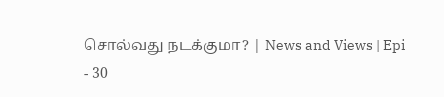சொல்வது நடக்குமா? | News and Views | Epi - 30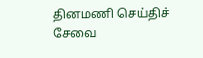தினமணி செய்திச் சேவை